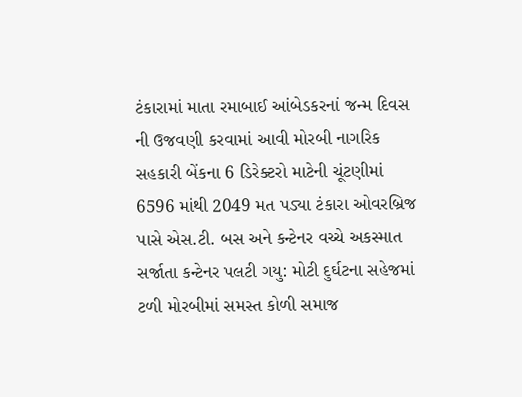ટંકારામાં માતા રમાબાઈ આંબેડકરનાં જન્મ દિવસ ની ઉજવણી કરવામાં આવી મોરબી નાગરિક સહકારી બેંકના 6 ડિરેક્ટરો માટેની ચૂંટણીમાં 6596 માંથી 2049 મત પડ્યા ટંકારા ઓવરબ્રિજ પાસે એસ.ટી. બસ અને કન્ટેનર વચ્ચે અકસ્માત સર્જાતા કન્ટેનર પલટી ગયુ: મોટી દુર્ઘટના સહેજમાં ટળી મોરબીમાં સમસ્ત કોળી સમાજ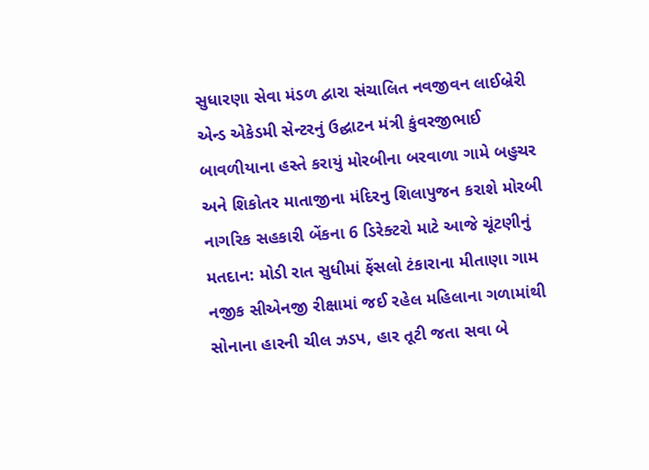સુધારણા સેવા મંડળ દ્વારા સંચાલિત નવજીવન લાઈબ્રેરી એન્ડ એકેડમી સેન્ટરનું ઉદ્ઘાટન મંત્રી કુંવરજીભાઈ બાવળીયાના હસ્તે કરાયું મોરબીના બરવાળા ગામે બહુચર અને શિકોતર માતાજીના મંદિરનુ શિલાપુજન કરાશે મોરબી નાગરિક સહકારી બેંકના 6 ડિરેક્ટરો માટે આજે ચૂંટણીનું મતદાન: મોડી રાત સુધીમાં ફેંસલો ટંકારાના મીતાણા ગામ નજીક સીએનજી રીક્ષામાં જઈ રહેલ મહિલાના ગળામાંથી સોનાના હારની ચીલ ઝડપ, હાર તૂટી જતા સવા બે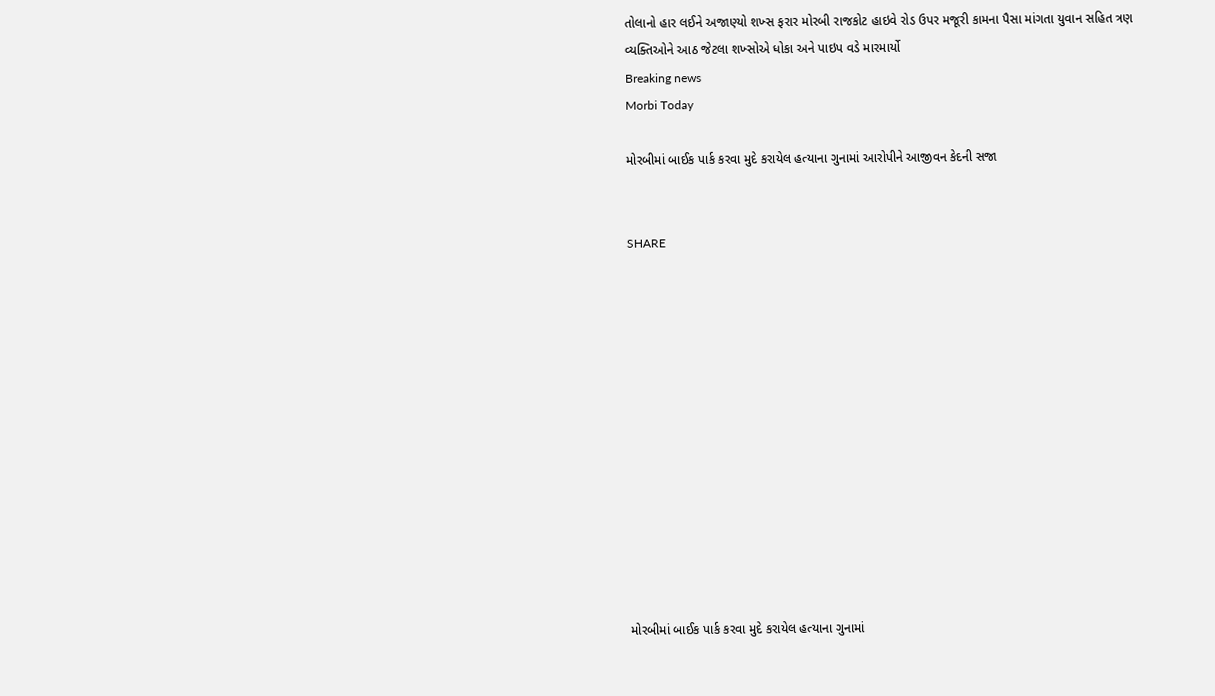તોલાનો હાર લઈને અજાણ્યો શખ્સ ફરાર મોરબી રાજકોટ હાઇવે રોડ ઉપર મજૂરી કામના પૈસા માંગતા યુવાન સહિત ત્રણ વ્યક્તિઓને આઠ જેટલા શખ્સોએ ધોકા અને પાઇપ વડે મારમાર્યો
Breaking news
Morbi Today

મોરબીમાં બાઈક પાર્ક કરવા મુદે કરાયેલ હત્યાના ગુનામાં આરોપીને આજીવન કેદની સજા


SHARE













મોરબીમાં બાઈક પાર્ક કરવા મુદે કરાયેલ હત્યાના ગુનામાં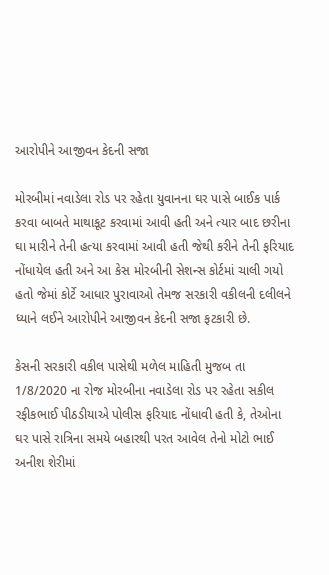આરોપીને આજીવન કેદની સજા

મોરબીમાં નવાડેલા રોડ પર રહેતા યુવાનના ઘર પાસે બાઈક પાર્ક કરવા બાબતે માથાકૂટ કરવામાં આવી હતી અને ત્યાર બાદ છરીના ઘા મારીને તેની હત્યા કરવામાં આવી હતી જેથી કરીને તેની ફરિયાદ નોંધાયેલ હતી અને આ કેસ મોરબીની સેશન્સ કોર્ટમાં ચાલી ગયો હતો જેમાં કોર્ટે આધાર પુરાવાઓ તેમજ સરકારી વકીલની દલીલને ધ્યાને લઈને આરોપીને આજીવન કેદની સજા ફટકારી છે.

કેસની સરકારી વકીલ પાસેથી મળેલ માહિતી મુજબ તા 1/8/2020 ના રોજ મોરબીના નવાડેલા રોડ પર રહેતા સકીલ રફીકભાઈ પીઠડીયાએ પોલીસ ફરિયાદ નોંધાવી હતી કે, તેઓના ઘર પાસે રાત્રિના સમયે બહારથી પરત આવેલ તેનો મોટો ભાઈ અનીશ શેરીમાં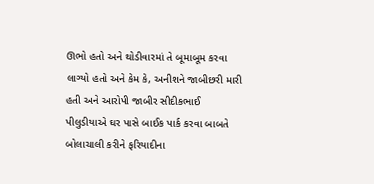ઊભો હતો અને થોડીવારમાં તે બૂમાબૂમ કરવા લાગ્યો હતો અને કેમ કે, અનીશને જાબીછરી મારી હતી અને આરોપી જાબીર સીદીકભાઈ પીલુડીયાએ ઘર પાસે બાઈક પાર્ક કરવા બાબતે બોલાચાલી કરીને ફરિયાદીના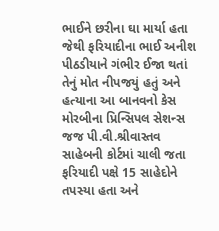ભાઈને છરીના ઘા માર્યા હતા જેથી ફરિયાદીના ભાઈ અનીશ પીઠડીયાને ગંભીર ઈજા થતાં તેનું મોત નીપજયું હતું અને હત્યાના આ બાનવનો કેસ મોરબીના પ્રિન્સિપલ સેશન્સ જજ પી.વી.શ્રીવાસ્તવ સાહેબની કોર્ટમાં ચાલી જતા ફરિયાદી પક્ષે 15 સાહેદોને તપસ્યા હતા અને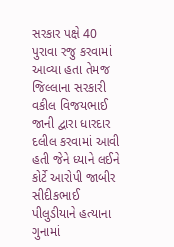સરકાર પક્ષે 40 પુરાવા રજુ કરવામાં આવ્યા હતા તેમજ જિલ્લાના સરકારી વકીલ વિજયભાઈ જાની દ્વારા ધારદાર દલીલ કરવામાં આવી હતી જેને ધ્યાને લઈને કોર્ટે આરોપી જાબીર સીદીકભાઈ પીલુડીયાને હત્યાના ગુનામાં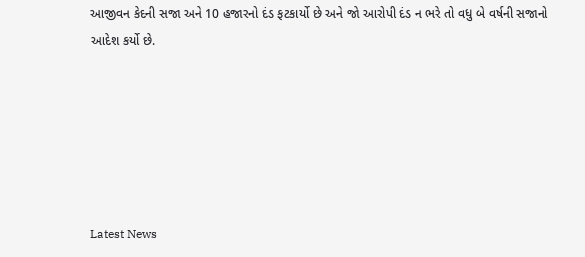આજીવન કેદની સજા અને 10 હજારનો દંડ ફટકાર્યો છે અને જો આરોપી દંડ ન ભરે તો વધુ બે વર્ષની સજાનો આદેશ કર્યો છે.






Latest News